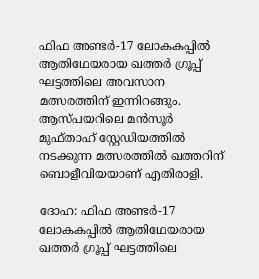ഫിഫ അണ്ടർ-17 ലോകകപ്പിൽ ആതിഥേയരായ ഖത്തർ ഗ്രൂപ്പ് ഘട്ടത്തിലെ അവസാന മത്സരത്തിന് ഇന്നിറങ്ങും. ആസ്പയറിലെ മൻസൂർ മുഫ്താഹ് സ്റ്റേഡിയത്തിൽ നടക്കുന്ന മത്സരത്തിൽ ഖത്തറിന് ബൊളീവിയയാണ് എതിരാളി.

ദോഹ: ഫിഫ അണ്ടർ-17 ലോകകപ്പിൽ ആതിഥേയരായ ഖത്തർ ഗ്രൂപ്പ് ഘട്ടത്തിലെ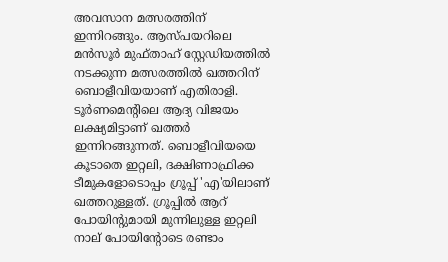അവസാന മത്സരത്തിന് ഇന്നിറങ്ങും. ആസ്പയറിലെ മൻസൂർ മുഫ്താഹ് സ്റ്റേഡിയത്തിൽ നടക്കുന്ന മത്സരത്തിൽ ഖത്തറിന് ബൊളീവിയയാണ് എതിരാളി. ടൂർണമെന്റിലെ ആദ്യ വിജയം ലക്ഷ്യമിട്ടാണ് ഖത്തർ ഇന്നിറങ്ങുന്നത്. ബൊളീവിയയെ കൂടാതെ ഇറ്റലി, ദക്ഷിണാഫ്രിക്ക ടീമുകളോടൊപ്പം ഗ്രൂപ്പ്‌ 'എ'യിലാണ് ഖത്തറുള്ളത്. ഗ്രൂപ്പിൽ ആറ് പോയിന്റുമായി മുന്നിലുള്ള ഇറ്റലി നാല് പോയിന്റോടെ രണ്ടാം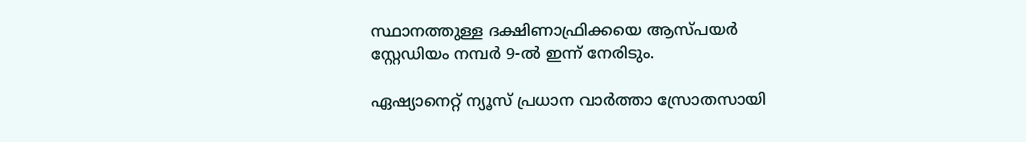സ്ഥാനത്തുള്ള ദക്ഷിണാഫ്രിക്കയെ ആസ്പയർ സ്റ്റേഡിയം നമ്പർ 9-ൽ ഇന്ന് നേരിടും.

ഏഷ്യാനെറ്റ് ന്യൂസ് പ്രധാന വാർത്താ സ്രോതസായി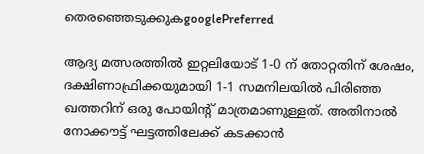തെരഞ്ഞെടുക്കുകgooglePreferred

ആദ്യ മത്സരത്തിൽ ഇറ്റലിയോട് 1-0 ന് തോറ്റതിന് ശേഷം, ദക്ഷിണാഫ്രിക്കയുമായി 1-1 സമനിലയിൽ പിരിഞ്ഞ ഖത്തറിന് ഒരു പോയിന്റ് മാത്രമാണുള്ളത്. അതിനാൽ നോക്കൗട്ട് ഘട്ടത്തിലേക്ക് കടക്കാൻ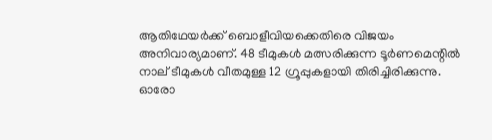ആതിഥേയർക്ക് ബൊളീവിയക്കെതിരെ വിജയം അനിവാര്യമാണ്. 48 ടീമുകൾ മത്സരിക്കുന്ന ടൂർണമെന്റിൽ നാല് ടീമുകൾ വീതമുള്ള 12 ഗ്രൂപ്പുകളായി തിരിച്ചിരിക്കുന്നു. ഓരോ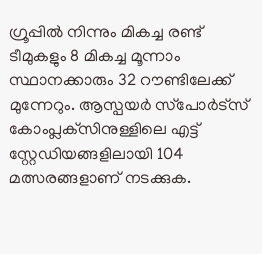ഗ്രൂപ്പിൽ നിന്നും മികച്ച രണ്ട് ടീമുകളും 8 മികച്ച മൂന്നാം സ്ഥാനക്കാരും 32 റൗണ്ടിലേക്ക് മുന്നേറും. ആസ്പയർ സ്‌പോർട്‌സ് കോംപ്ലക്‌സിനുള്ളിലെ എട്ട് സ്റ്റേഡിയങ്ങളിലായി 104 മത്സരങ്ങളാണ് നടക്കുക.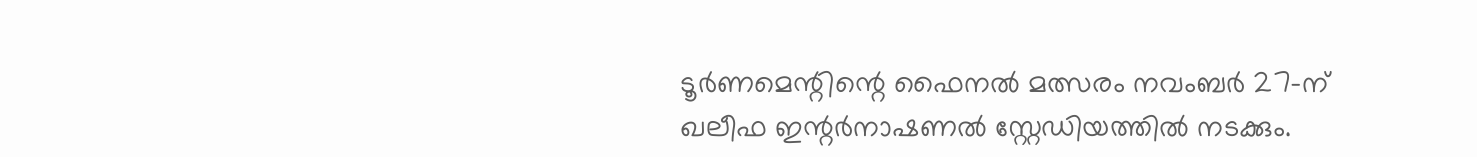ടൂർണമെന്റിന്റെ ഫൈനൽ മത്സരം നവംബർ 27-ന് ഖലീഫ ഇന്റർനാഷണൽ സ്റ്റേഡിയത്തിൽ നടക്കും.